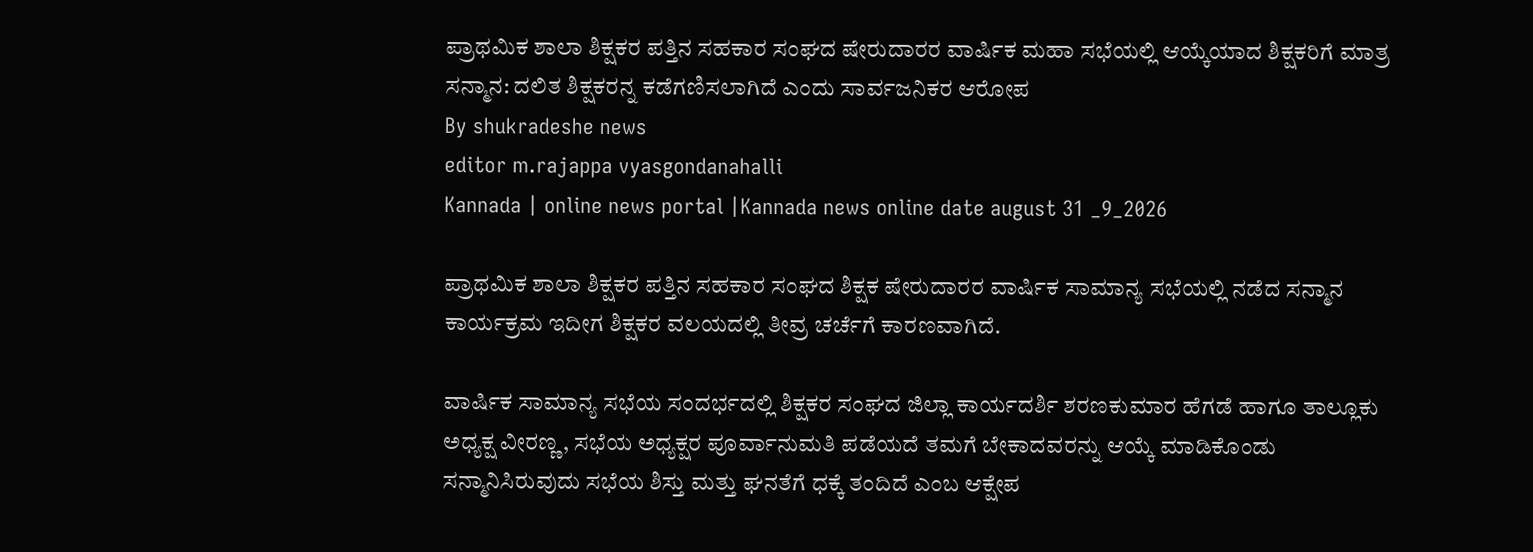ಪ್ರಾಥಮಿಕ ಶಾಲಾ ಶಿಕ್ಷಕರ ಪತ್ತಿನ ಸಹಕಾರ ಸಂಘದ ಷೇರುದಾರರ ವಾರ್ಷಿಕ ಮಹಾ ಸಭೆಯಲ್ಲಿ ಆಯ್ಕೆಯಾದ ಶಿಕ್ಷಕರಿಗೆ ಮಾತ್ರ ಸನ್ಮಾನ: ದಲಿತ ಶಿಕ್ಷಕರನ್ನ ಕಡೆಗಣಿಸಲಾಗಿದೆ ಎಂದು ಸಾರ್ವಜನಿಕರ ಆರೋಪ
By shukradeshe news
editor m.rajappa vyasgondanahalli
Kannada | online news portal |Kannada news online date august 31 _9_2026

ಪ್ರಾಥಮಿಕ ಶಾಲಾ ಶಿಕ್ಷಕರ ಪತ್ತಿನ ಸಹಕಾರ ಸಂಘದ ಶಿಕ್ಷಕ ಷೇರುದಾರರ ವಾರ್ಷಿಕ ಸಾಮಾನ್ಯ ಸಭೆಯಲ್ಲಿ ನಡೆದ ಸನ್ಮಾನ ಕಾರ್ಯಕ್ರಮ ಇದೀಗ ಶಿಕ್ಷಕರ ವಲಯದಲ್ಲಿ ತೀವ್ರ ಚರ್ಚೆಗೆ ಕಾರಣವಾಗಿದೆ.

ವಾರ್ಷಿಕ ಸಾಮಾನ್ಯ ಸಭೆಯ ಸಂದರ್ಭದಲ್ಲಿ ಶಿಕ್ಷಕರ ಸಂಘದ ಜಿಲ್ಲಾ ಕಾರ್ಯದರ್ಶಿ ಶರಣಕುಮಾರ ಹೆಗಡೆ ಹಾಗೂ ತಾಲ್ಲೂಕು ಅಧ್ಯಕ್ಷ ವೀರಣ್ಣ, ಸಭೆಯ ಅಧ್ಯಕ್ಷರ ಪೂರ್ವಾನುಮತಿ ಪಡೆಯದೆ ತಮಗೆ ಬೇಕಾದವರನ್ನು ಆಯ್ಕೆ ಮಾಡಿಕೊಂಡು ಸನ್ಮಾನಿಸಿರುವುದು ಸಭೆಯ ಶಿಸ್ತು ಮತ್ತು ಘನತೆಗೆ ಧಕ್ಕೆ ತಂದಿದೆ ಎಂಬ ಆಕ್ಷೇಪ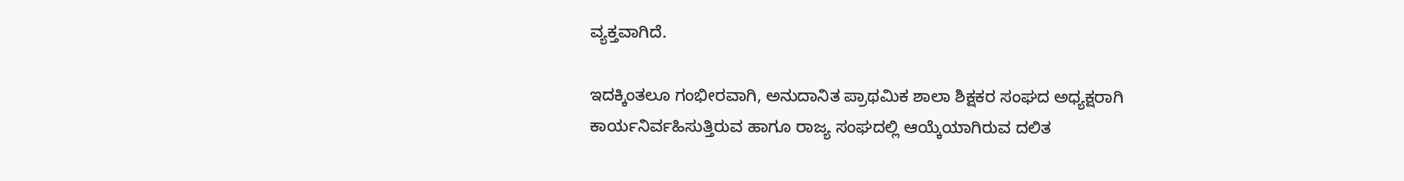ವ್ಯಕ್ತವಾಗಿದೆ.

ಇದಕ್ಕಿಂತಲೂ ಗಂಭೀರವಾಗಿ, ಅನುದಾನಿತ ಪ್ರಾಥಮಿಕ ಶಾಲಾ ಶಿಕ್ಷಕರ ಸಂಘದ ಅಧ್ಯಕ್ಷರಾಗಿ ಕಾರ್ಯನಿರ್ವಹಿಸುತ್ತಿರುವ ಹಾಗೂ ರಾಜ್ಯ ಸಂಘದಲ್ಲಿ ಆಯ್ಕೆಯಾಗಿರುವ ದಲಿತ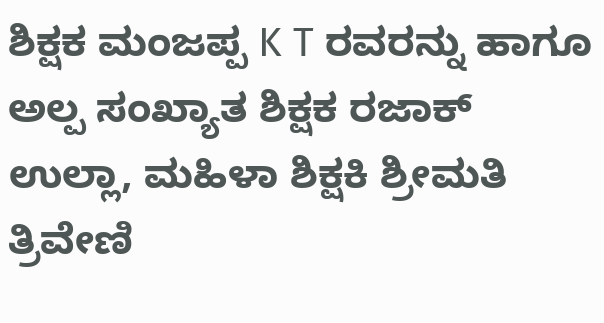ಶಿಕ್ಷಕ ಮಂಜಪ್ಪ K T ರವರನ್ನು ಹಾಗೂ ಅಲ್ಪ ಸಂಖ್ಯಾತ ಶಿಕ್ಷಕ ರಜಾಕ್ ಉಲ್ಲಾ, ಮಹಿಳಾ ಶಿಕ್ಷಕಿ ಶ್ರೀಮತಿ ತ್ರಿವೇಣಿ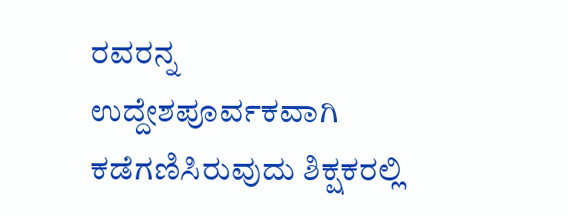ರವರನ್ನ ಉದ್ದೇಶಪೂರ್ವಕವಾಗಿ ಕಡೆಗಣಿಸಿರುವುದು ಶಿಕ್ಷಕರಲ್ಲಿ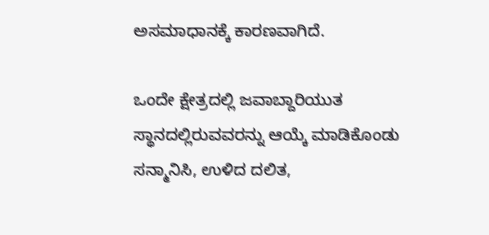ಅಸಮಾಧಾನಕ್ಕೆ ಕಾರಣವಾಗಿದೆ.

ಒಂದೇ ಕ್ಷೇತ್ರದಲ್ಲಿ ಜವಾಬ್ದಾರಿಯುತ ಸ್ಥಾನದಲ್ಲಿರುವವರನ್ನು ಆಯ್ಕೆ ಮಾಡಿಕೊಂಡು ಸನ್ಮಾನಿಸಿ, ಉಳಿದ ದಲಿತ,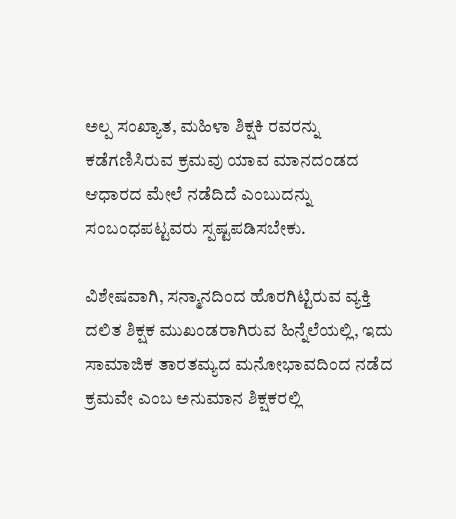ಅಲ್ಪ ಸಂಖ್ಯಾತ, ಮಹಿಳಾ ಶಿಕ್ಷಕಿ ರವರನ್ನು ಕಡೆಗಣಿಸಿರುವ ಕ್ರಮವು ಯಾವ ಮಾನದಂಡದ ಆಧಾರದ ಮೇಲೆ ನಡೆದಿದೆ ಎಂಬುದನ್ನು ಸಂಬಂಧಪಟ್ಟವರು ಸ್ಪಷ್ಟಪಡಿಸಬೇಕು.

ವಿಶೇಷವಾಗಿ, ಸನ್ಮಾನದಿಂದ ಹೊರಗಿಟ್ಟಿರುವ ವ್ಯಕ್ತಿ ದಲಿತ ಶಿಕ್ಷಕ ಮುಖಂಡರಾಗಿರುವ ಹಿನ್ನೆಲೆಯಲ್ಲಿ, ಇದು ಸಾಮಾಜಿಕ ತಾರತಮ್ಯದ ಮನೋಭಾವದಿಂದ ನಡೆದ ಕ್ರಮವೇ ಎಂಬ ಅನುಮಾನ ಶಿಕ್ಷಕರಲ್ಲಿ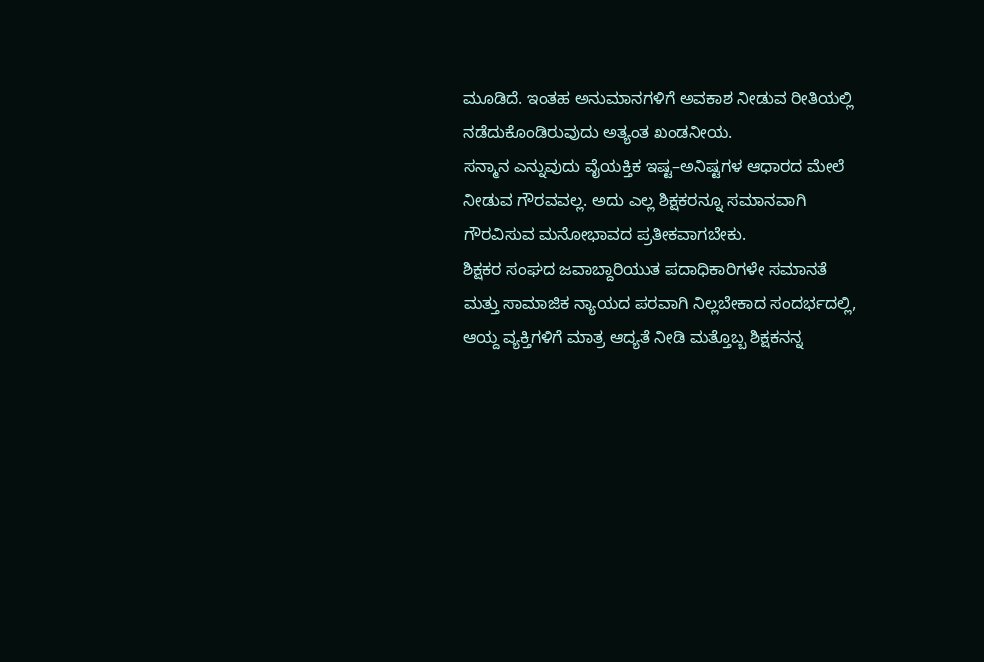ಮೂಡಿದೆ. ಇಂತಹ ಅನುಮಾನಗಳಿಗೆ ಅವಕಾಶ ನೀಡುವ ರೀತಿಯಲ್ಲಿ ನಡೆದುಕೊಂಡಿರುವುದು ಅತ್ಯಂತ ಖಂಡನೀಯ.
ಸನ್ಮಾನ ಎನ್ನುವುದು ವೈಯಕ್ತಿಕ ಇಷ್ಟ–ಅನಿಷ್ಟಗಳ ಆಧಾರದ ಮೇಲೆ ನೀಡುವ ಗೌರವವಲ್ಲ. ಅದು ಎಲ್ಲ ಶಿಕ್ಷಕರನ್ನೂ ಸಮಾನವಾಗಿ ಗೌರವಿಸುವ ಮನೋಭಾವದ ಪ್ರತೀಕವಾಗಬೇಕು.
ಶಿಕ್ಷಕರ ಸಂಘದ ಜವಾಬ್ದಾರಿಯುತ ಪದಾಧಿಕಾರಿಗಳೇ ಸಮಾನತೆ ಮತ್ತು ಸಾಮಾಜಿಕ ನ್ಯಾಯದ ಪರವಾಗಿ ನಿಲ್ಲಬೇಕಾದ ಸಂದರ್ಭದಲ್ಲಿ, ಆಯ್ದ ವ್ಯಕ್ತಿಗಳಿಗೆ ಮಾತ್ರ ಆದ್ಯತೆ ನೀಡಿ ಮತ್ತೊಬ್ಬ ಶಿಕ್ಷಕನನ್ನ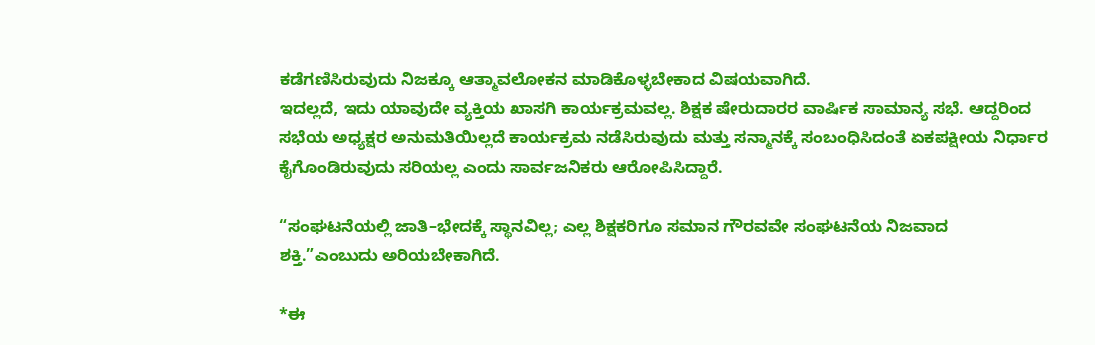ಕಡೆಗಣಿಸಿರುವುದು ನಿಜಕ್ಕೂ ಆತ್ಮಾವಲೋಕನ ಮಾಡಿಕೊಳ್ಳಬೇಕಾದ ವಿಷಯವಾಗಿದೆ.
ಇದಲ್ಲದೆ, ಇದು ಯಾವುದೇ ವ್ಯಕ್ತಿಯ ಖಾಸಗಿ ಕಾರ್ಯಕ್ರಮವಲ್ಲ. ಶಿಕ್ಷಕ ಷೇರುದಾರರ ವಾರ್ಷಿಕ ಸಾಮಾನ್ಯ ಸಭೆ. ಆದ್ದರಿಂದ ಸಭೆಯ ಅಧ್ಯಕ್ಷರ ಅನುಮತಿಯಿಲ್ಲದೆ ಕಾರ್ಯಕ್ರಮ ನಡೆಸಿರುವುದು ಮತ್ತು ಸನ್ಮಾನಕ್ಕೆ ಸಂಬಂಧಿಸಿದಂತೆ ಏಕಪಕ್ಷೀಯ ನಿರ್ಧಾರ ಕೈಗೊಂಡಿರುವುದು ಸರಿಯಲ್ಲ ಎಂದು ಸಾರ್ವಜನಿಕರು ಆರೋಪಿಸಿದ್ದಾರೆ.

“ಸಂಘಟನೆಯಲ್ಲಿ ಜಾತಿ–ಭೇದಕ್ಕೆ ಸ್ಥಾನವಿಲ್ಲ; ಎಲ್ಲ ಶಿಕ್ಷಕರಿಗೂ ಸಮಾನ ಗೌರವವೇ ಸಂಘಟನೆಯ ನಿಜವಾದ ಶಕ್ತಿ.”ಎಂಬುದು ಅರಿಯಬೇಕಾಗಿದೆ.

*ಈ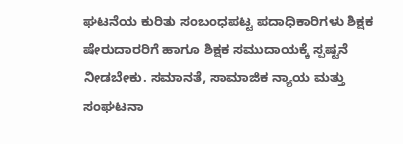ಘಟನೆಯ ಕುರಿತು ಸಂಬಂಧಪಟ್ಟ ಪದಾಧಿಕಾರಿಗಳು ಶಿಕ್ಷಕ ಷೇರುದಾರರಿಗೆ ಹಾಗೂ ಶಿಕ್ಷಕ ಸಮುದಾಯಕ್ಕೆ ಸ್ಪಷ್ಟನೆ ನೀಡಬೇಕು. ಸಮಾನತೆ, ಸಾಮಾಜಿಕ ನ್ಯಾಯ ಮತ್ತು ಸಂಘಟನಾ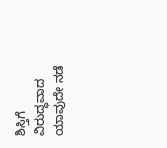ಶಿಸ್ತಿಗೆ ವಿರುದ್ಧವಾದ ಯಾವುದೇ ನಡೆ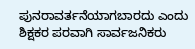ಪುನರಾವರ್ತನೆಯಾಗಬಾರದು ಎಂದು ಶಿಕ್ಷಕರ ಪರವಾಗಿ ಸಾರ್ವಜನಿಕರು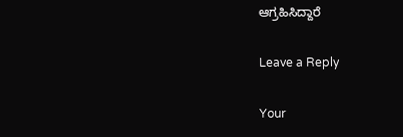ಆಗ್ರಹಿಸಿದ್ದಾರೆ‌

Leave a Reply

Your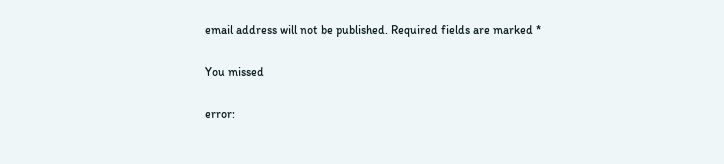email address will not be published. Required fields are marked *

You missed

error: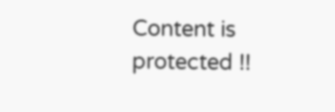Content is protected !!